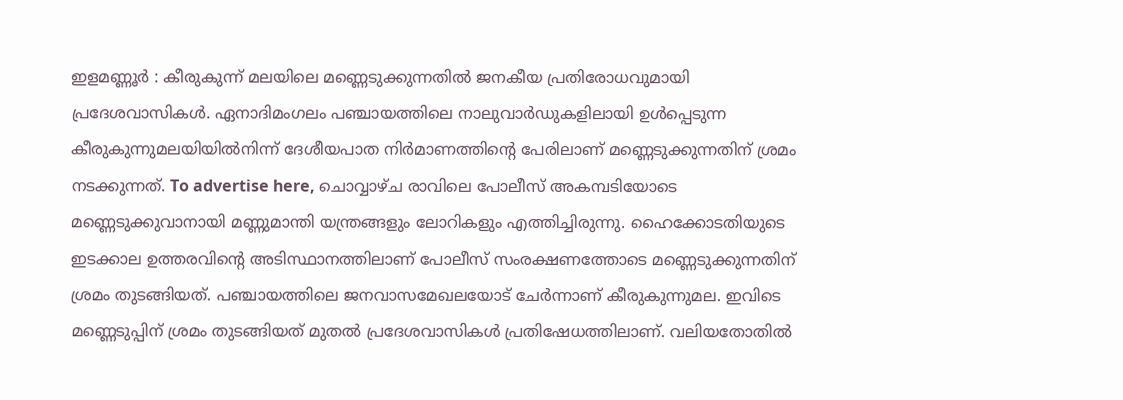ഇളമണ്ണൂർ : കീരുകുന്ന് മലയിലെ മണ്ണെടുക്കുന്നതിൽ ജനകീയ പ്രതിരോധവുമായി പ്രദേശവാസികൾ. ഏനാദിമംഗലം പഞ്ചായത്തിലെ നാലുവാർഡുകളിലായി ഉൾപ്പെടുന്ന കീരുകുന്നുമലയിയിൽനിന്ന് ദേശീയപാത നിർമാണത്തിന്റെ പേരിലാണ് മണ്ണെടുക്കുന്നതിന് ശ്രമം നടക്കുന്നത്. To advertise here, ചൊവ്വാഴ്ച രാവിലെ പോലീസ് അകമ്പടിയോടെ മണ്ണെടുക്കുവാനായി മണ്ണുമാന്തി യന്ത്രങ്ങളും ലോറികളും എത്തിച്ചിരുന്നു. ഹൈക്കോടതിയുടെ ഇടക്കാല ഉത്തരവിന്റെ അടിസ്ഥാനത്തിലാണ് പോലീസ് സംരക്ഷണത്തോടെ മണ്ണെടുക്കുന്നതിന് ശ്രമം തുടങ്ങിയത്. പഞ്ചായത്തിലെ ജനവാസമേഖലയോട് ചേർന്നാണ് കീരുകുന്നുമല. ഇവിടെ മണ്ണെടുപ്പിന് ശ്രമം തുടങ്ങിയത് മുതൽ പ്രദേശവാസികൾ പ്രതിഷേധത്തിലാണ്. വലിയതോതിൽ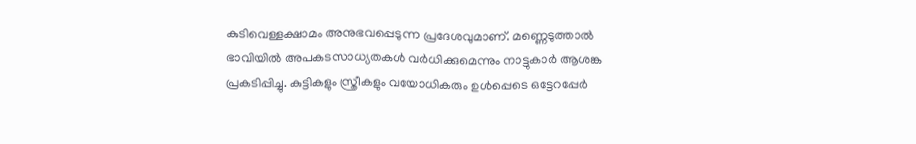കുടിവെള്ളക്ഷാമം അനുഭവപ്പെടുന്ന പ്രദേശവുമാണ്. മണ്ണെടുത്താൽ ഭാവിയിൽ അപകടസാധ്യതകൾ വർധിക്കുമെന്നും നാട്ടുകാർ ആശങ്ക പ്രകടിപ്പിച്ചു. കുട്ടികളും സ്ത്രീകളും വയോധികരും ഉൾപ്പെടെ ഒട്ടേറപ്പേർ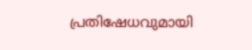പ്രതിഷേധവുമായി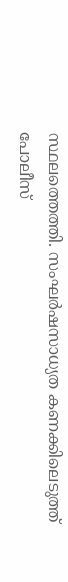സ്ഥലത്തെത്തി. സംഘർഷസാധ്യത കണക്കിലെടുത്ത് പോലീസ്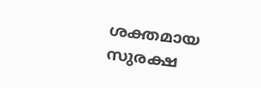ശക്തമായ സുരക്ഷ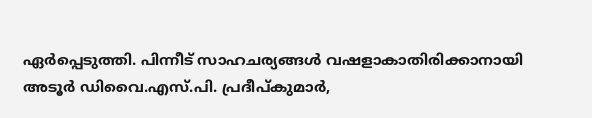ഏർപ്പെടുത്തി. പിന്നീട് സാഹചര്യങ്ങൾ വഷളാകാതിരിക്കാനായി അടൂർ ഡിവൈ.എസ്.പി. പ്രദീപ്കുമാർ,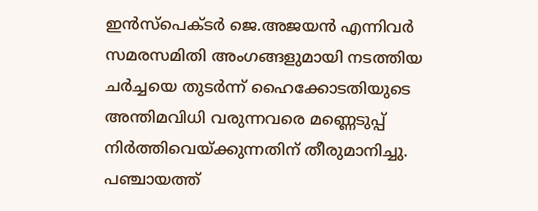ഇൻസ്പെക്ടർ ജെ.അജയൻ എന്നിവർ സമരസമിതി അംഗങ്ങളുമായി നടത്തിയ ചർച്ചയെ തുടർന്ന് ഹൈക്കോടതിയുടെ അന്തിമവിധി വരുന്നവരെ മണ്ണെടുപ്പ് നിർത്തിവെയ്ക്കുന്നതിന് തീരുമാനിച്ചു. പഞ്ചായത്ത്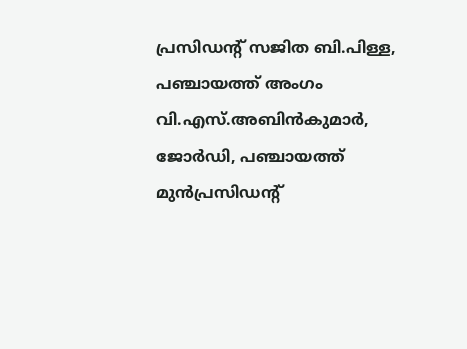പ്രസിഡന്റ് സജിത ബി.പിള്ള, പഞ്ചായത്ത് അംഗം വി.എസ്.അബിൻകുമാർ, ജോർഡി, പഞ്ചായത്ത് മുൻപ്രസിഡന്റ്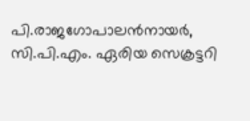പി.രാജഗോപാലൻനായർ, സി.പി.എം. ഏരിയ സെക്രട്ടറി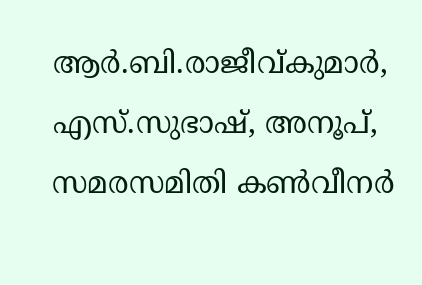ആർ.ബി.രാജീവ്കുമാർ, എസ്.സുഭാഷ്, അനൂപ്, സമരസമിതി കൺവീനർ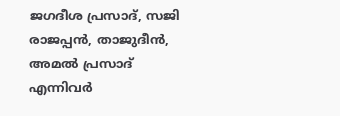ജഗദീശ പ്രസാദ്, സജി രാജപ്പൻ, താജുദീൻ, അമൽ പ്രസാദ് എന്നിവർ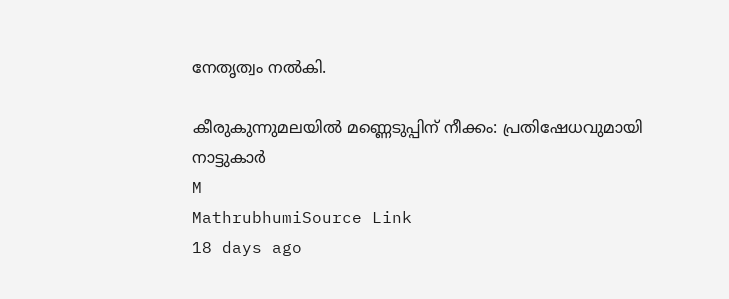നേതൃത്വം നൽകി.

കീരുകുന്നുമലയിൽ മണ്ണെടുപ്പിന് നീക്കം: പ്രതിഷേധവുമായി നാട്ടുകാർ
M
MathrubhumiSource Link
18 days ago